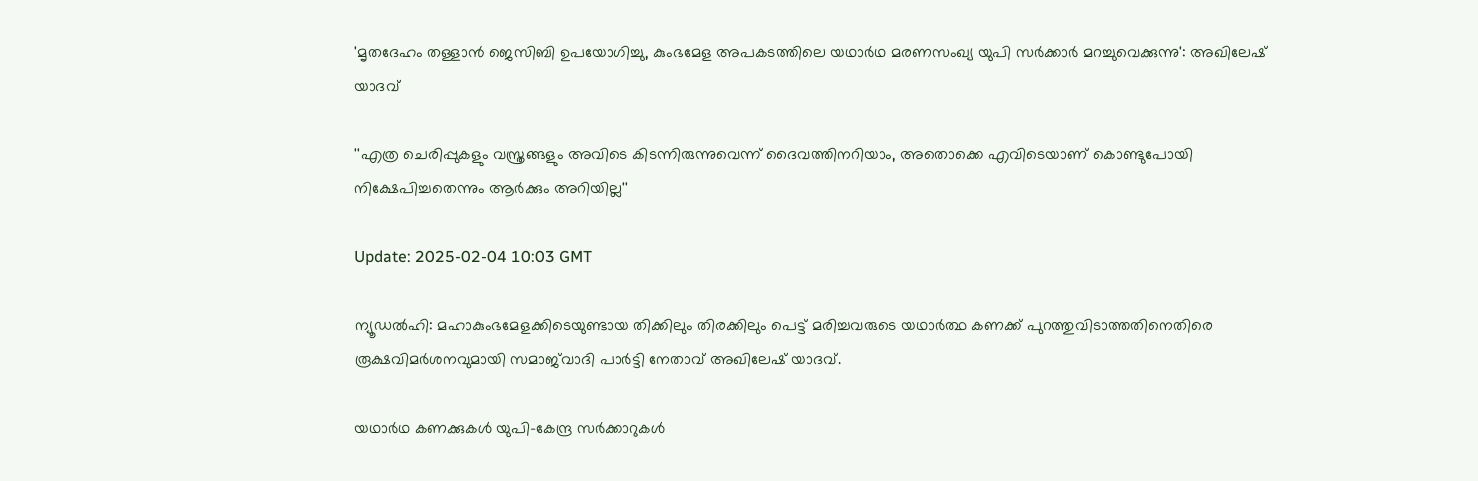'മൃതദേഹം തള്ളാൻ ജെസിബി ഉപയോഗിച്ചു, കുംഭമേള അപകടത്തിലെ യഥാർഥ മരണസംഖ്യ യുപി സർക്കാർ മറച്ചുവെക്കുന്നു': അഖിലേഷ് യാദവ്‌

''എത്ര ചെരിപ്പുകളും വസ്ത്രങ്ങളും അവിടെ കിടന്നിരുന്നുവെന്ന് ദൈവത്തിനറിയാം, അതൊക്കെ എവിടെയാണ് കൊണ്ടുപോയി നിക്ഷേപിച്ചതെന്നും ആര്‍ക്കും അറിയില്ല''

Update: 2025-02-04 10:03 GMT

ന്യൂഡല്‍ഹി: മഹാകുംഭമേളക്കിടെയുണ്ടായ തിക്കിലും തിരക്കിലും പെട്ട് മരിച്ചവരുടെ യഥാർത്ഥ കണക്ക് പുറത്തുവിടാത്തതിനെതിരെ രൂക്ഷവിമര്‍ശനവുമായി സമാജ്‌വാദി പാർട്ടി നേതാവ് അഖിലേഷ് യാദവ്.

യഥാര്‍ഥ കണക്കുകള്‍ യുപി-കേന്ദ്ര സര്‍ക്കാറുകള്‍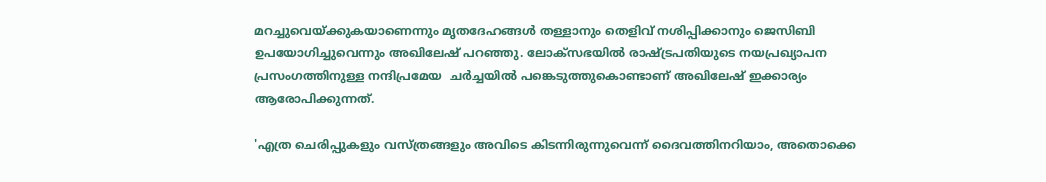മറച്ചുവെയ്ക്കുകയാണെന്നും മൃതദേഹങ്ങൾ തള്ളാനും തെളിവ് നശിപ്പിക്കാനും ജെസിബി ഉപയോഗിച്ചുവെന്നും അഖിലേഷ് പറഞ്ഞു. ലോക്‌സഭയിൽ രാഷ്ട്രപതിയുടെ നയപ്രഖ്യാപന പ്രസംഗത്തിനുള്ള നന്ദിപ്രമേയ  ചർച്ചയിൽ പങ്കെടുത്തുകൊണ്ടാണ് അഖിലേഷ് ഇക്കാര്യം ആരോപിക്കുന്നത്.

'എത്ര ചെരിപ്പുകളും വസ്ത്രങ്ങളും അവിടെ കിടന്നിരുന്നുവെന്ന് ദൈവത്തിനറിയാം, അതൊക്കെ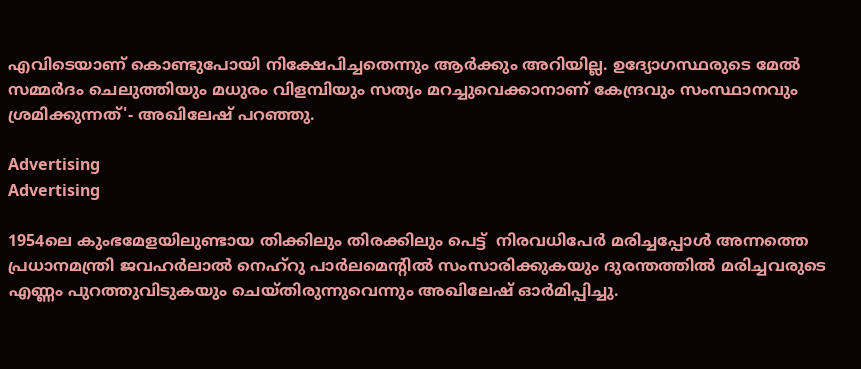എവിടെയാണ് കൊണ്ടുപോയി നിക്ഷേപിച്ചതെന്നും ആര്‍ക്കും അറിയില്ല. ഉദ്യോഗസ്ഥരുടെ മേല്‍ സമ്മർദം ചെലുത്തിയും മധുരം വിളമ്പിയും സത്യം മറച്ചുവെക്കാനാണ് കേന്ദ്രവും സംസ്ഥാനവും ശ്രമിക്കുന്നത്'- അഖിലേഷ് പറഞ്ഞു.

Advertising
Advertising

1954ലെ കുംഭമേളയിലുണ്ടായ തിക്കിലും തിരക്കിലും പെട്ട്  നിരവധിപേര്‍ മരിച്ചപ്പോള്‍ അന്നത്തെ പ്രധാനമന്ത്രി ജവഹർലാൽ നെഹ്‌റു പാർലമെൻ്റിൽ സംസാരിക്കുകയും ദുരന്തത്തിൽ മരിച്ചവരുടെ എണ്ണം പുറത്തുവിടുകയും ചെയ്‌തിരുന്നുവെന്നും അഖിലേഷ് ഓര്‍മിപ്പിച്ചു.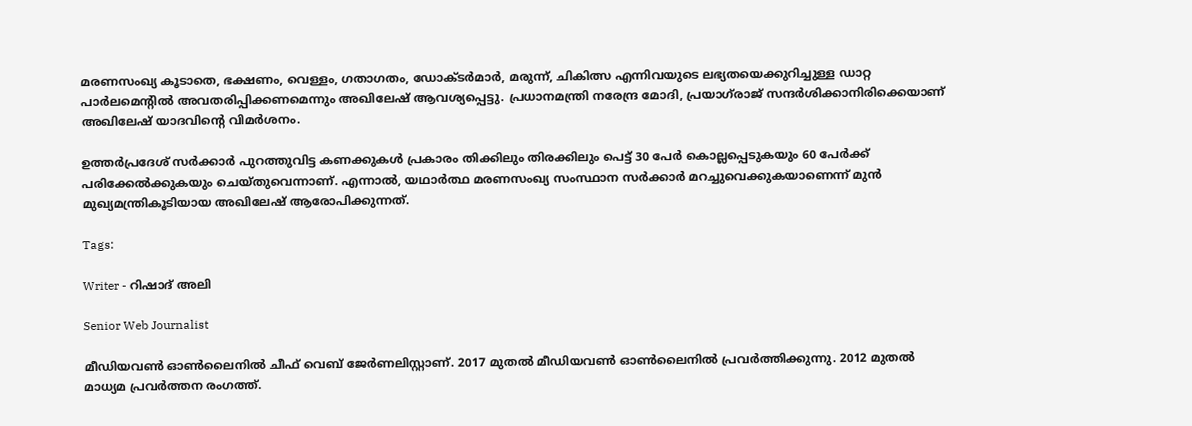മരണസംഖ്യ കൂടാതെ, ഭക്ഷണം, വെള്ളം, ഗതാഗതം, ഡോക്ടർമാർ, മരുന്ന്, ചികിത്സ എന്നിവയുടെ ലഭ്യതയെക്കുറിച്ചുള്ള ഡാറ്റ പാർലമെൻ്റിൽ അവതരിപ്പിക്കണമെന്നും അഖിലേഷ് ആവശ്യപ്പെട്ടു. പ്രധാനമന്ത്രി നരേന്ദ്ര മോദി, പ്രയാഗ്‌രാജ് സന്ദർശിക്കാനിരിക്കെയാണ് അഖിലേഷ് യാദവിന്റെ വിമര്‍ശനം.

ഉത്തർപ്രദേശ് സർക്കാർ പുറത്തുവിട്ട കണക്കുകൾ പ്രകാരം തിക്കിലും തിരക്കിലും പെട്ട് 30 പേർ കൊല്ലപ്പെടുകയും 60 പേർക്ക് പരിക്കേൽക്കുകയും ചെയ്തുവെന്നാണ്. എന്നാൽ, യഥാർത്ഥ മരണസംഖ്യ സംസ്ഥാന സർക്കാർ മറച്ചുവെക്കുകയാണെന്ന് മുൻ മുഖ്യമന്ത്രികൂടിയായ അഖിലേഷ് ആരോപിക്കുന്നത്.

Tags:

Writer - റിഷാദ് അലി

Senior Web Journalist

മീഡിയവൺ ഓൺലൈനിൽ ചീഫ് വെബ് ജേർണലിസ്റ്റാണ്. 2017 മുതൽ മീഡിയവൺ ഓൺലൈനിൽ പ്രവർത്തിക്കുന്നു. 2012 മുതൽ മാധ്യമ പ്രവർത്തന രംഗത്ത്.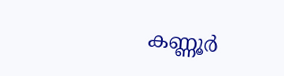കണ്ണൂര്‍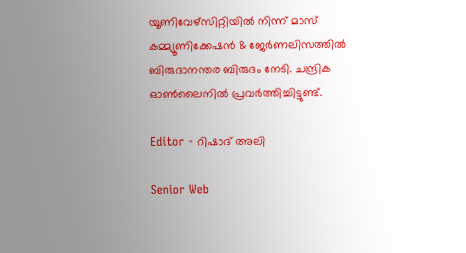യൂണിവേഴ്‌സിറ്റിയിൽ നിന്ന് മാസ് കമ്മ്യൂണിക്കേഷന്‍ & ജേര്‍ണലിസത്തില്‍ ബിരുദാനന്തര ബിരുദം നേടി. ചന്ദ്രിക ഓണ്‍ലൈനില്‍ പ്രവര്‍ത്തിച്ചിട്ടുണ്ട്.

Editor - റിഷാദ് അലി

Senior Web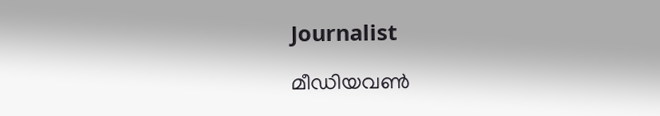Journalist

മീഡിയവൺ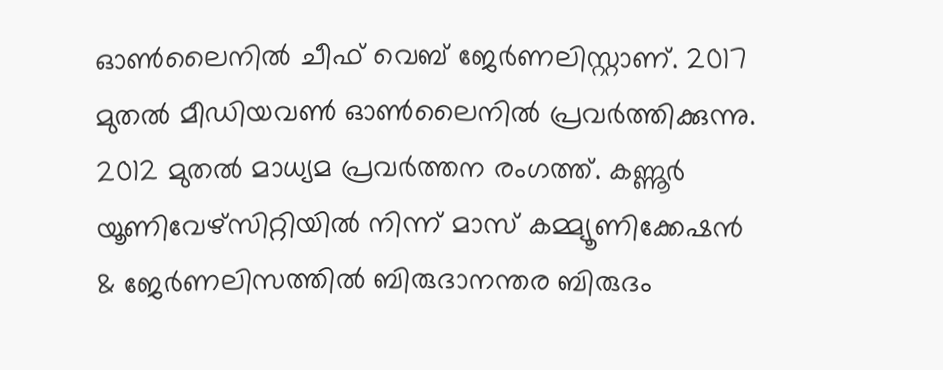ഓൺലൈനിൽ ചീഫ് വെബ് ജേർണലിസ്റ്റാണ്. 2017 മുതൽ മീഡിയവൺ ഓൺലൈനിൽ പ്രവർത്തിക്കുന്നു. 2012 മുതൽ മാധ്യമ പ്രവർത്തന രംഗത്ത്. കണ്ണൂര്‍ യൂണിവേഴ്‌സിറ്റിയിൽ നിന്ന് മാസ് കമ്മ്യൂണിക്കേഷന്‍ & ജേര്‍ണലിസത്തില്‍ ബിരുദാനന്തര ബിരുദം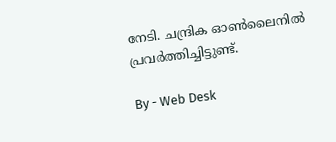നേടി. ചന്ദ്രിക ഓണ്‍ലൈനില്‍ പ്രവര്‍ത്തിച്ചിട്ടുണ്ട്.

By - Web Desk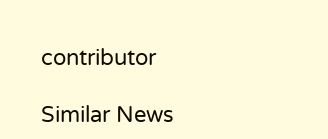contributor

Similar News